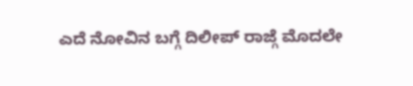ಎದೆ ನೋವಿನ ಬಗ್ಗೆ ದಿಲೀಪ್ ರಾಜ್ಗೆ ಮೊದಲೇ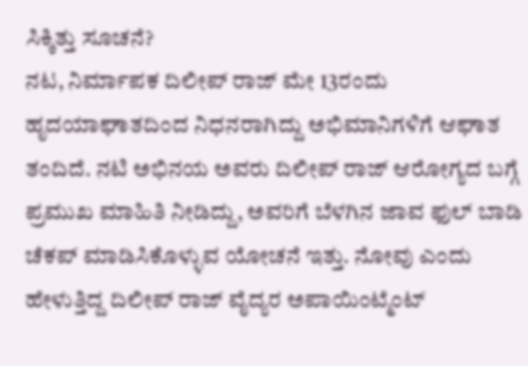ಸಿಕ್ಕಿತ್ತು ಸೂಚನೆ?
ನಟ, ನಿರ್ಮಾಪಕ ದಿಲೀಪ್ ರಾಜ್ ಮೇ 13ರಂದು ಹೃದಯಾಘಾತದಿಂದ ನಿಧನರಾಗಿದ್ದು ಅಭಿಮಾನಿಗಳಿಗೆ ಆಘಾತ ತಂದಿದೆ. ನಟಿ ಅಭಿನಯ ಅವರು ದಿಲೀಪ್ ರಾಜ್ ಆರೋಗ್ಯದ ಬಗ್ಗೆ ಪ್ರಮುಖ ಮಾಹಿತಿ ನೀಡಿದ್ದು, ಅವರಿಗೆ ಬೆಳಗಿನ ಜಾವ ಫುಲ್ ಬಾಡಿ ಚೆಕಪ್ ಮಾಡಿಸಿಕೊಳ್ಳುವ ಯೋಚನೆ ಇತ್ತು. ನೋವು ಎಂದು ಹೇಳುತ್ತಿದ್ದ ದಿಲೀಪ್ ರಾಜ್ ವೈದ್ಯರ ಅಪಾಯಿಂಟ್ಮೆಂಟ್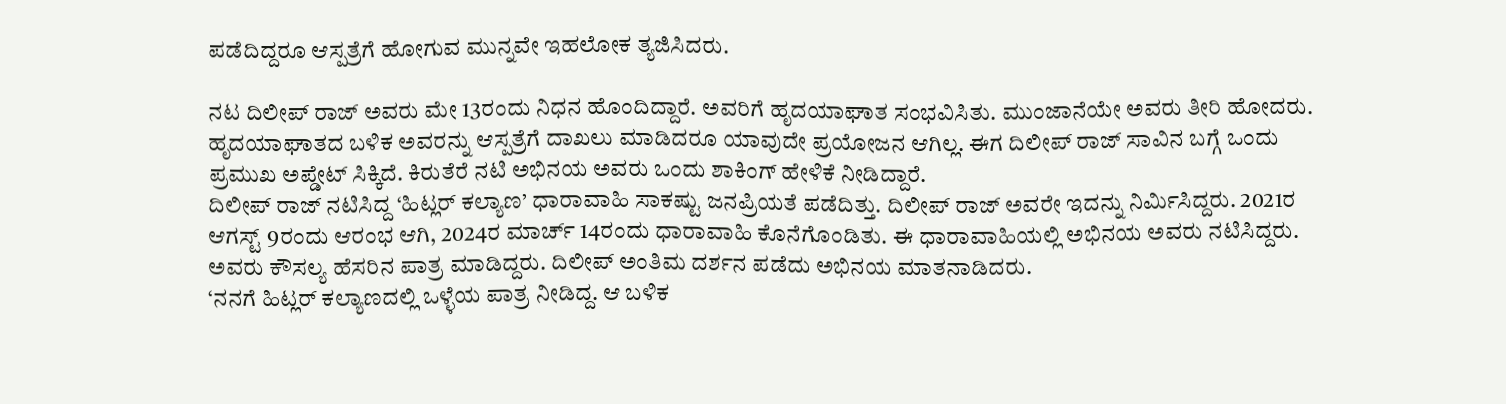ಪಡೆದಿದ್ದರೂ ಆಸ್ಪತ್ರೆಗೆ ಹೋಗುವ ಮುನ್ನವೇ ಇಹಲೋಕ ತ್ಯಜಿಸಿದರು.

ನಟ ದಿಲೀಪ್ ರಾಜ್ ಅವರು ಮೇ 13ರಂದು ನಿಧನ ಹೊಂದಿದ್ದಾರೆ. ಅವರಿಗೆ ಹೃದಯಾಘಾತ ಸಂಭವಿಸಿತು. ಮುಂಜಾನೆಯೇ ಅವರು ತೀರಿ ಹೋದರು. ಹೃದಯಾಘಾತದ ಬಳಿಕ ಅವರನ್ನು ಆಸ್ಪತ್ರೆಗೆ ದಾಖಲು ಮಾಡಿದರೂ ಯಾವುದೇ ಪ್ರಯೋಜನ ಆಗಿಲ್ಲ. ಈಗ ದಿಲೀಪ್ ರಾಜ್ ಸಾವಿನ ಬಗ್ಗೆ ಒಂದು ಪ್ರಮುಖ ಅಪ್ಡೇಟ್ ಸಿಕ್ಕಿದೆ. ಕಿರುತೆರೆ ನಟಿ ಅಭಿನಯ ಅವರು ಒಂದು ಶಾಕಿಂಗ್ ಹೇಳಿಕೆ ನೀಡಿದ್ದಾರೆ.
ದಿಲೀಪ್ ರಾಜ್ ನಟಿಸಿದ್ದ ‘ಹಿಟ್ಲರ್ ಕಲ್ಯಾಣ’ ಧಾರಾವಾಹಿ ಸಾಕಷ್ಟು ಜನಪ್ರಿಯತೆ ಪಡೆದಿತ್ತು. ದಿಲೀಪ್ ರಾಜ್ ಅವರೇ ಇದನ್ನು ನಿರ್ಮಿಸಿದ್ದರು. 2021ರ ಆಗಸ್ಟ್ 9ರಂದು ಆರಂಭ ಆಗಿ, 2024ರ ಮಾರ್ಚ್ 14ರಂದು ಧಾರಾವಾಹಿ ಕೊನೆಗೊಂಡಿತು. ಈ ಧಾರಾವಾಹಿಯಲ್ಲಿ ಅಭಿನಯ ಅವರು ನಟಿಸಿದ್ದರು. ಅವರು ಕೌಸಲ್ಯ ಹೆಸರಿನ ಪಾತ್ರ ಮಾಡಿದ್ದರು. ದಿಲೀಪ್ ಅಂತಿಮ ದರ್ಶನ ಪಡೆದು ಅಭಿನಯ ಮಾತನಾಡಿದರು.
‘ನನಗೆ ಹಿಟ್ಲರ್ ಕಲ್ಯಾಣದಲ್ಲಿ ಒಳ್ಳೆಯ ಪಾತ್ರ ನೀಡಿದ್ದ. ಆ ಬಳಿಕ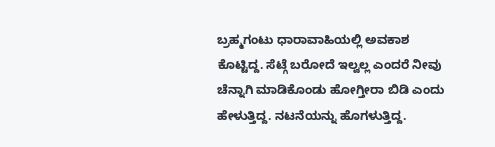ಬ್ರಹ್ಮಗಂಟು ಧಾರಾವಾಹಿಯಲ್ಲಿ ಅವಕಾಶ ಕೊಟ್ಟಿದ್ದ. ಸೆಟ್ಗೆ ಬರೋದೆ ಇಲ್ವಲ್ಲ ಎಂದರೆ ನೀವು ಚೆನ್ನಾಗಿ ಮಾಡಿಕೊಂಡು ಹೋಗ್ತೀರಾ ಬಿಡಿ ಎಂದು ಹೇಳುತ್ತಿದ್ದ. ನಟನೆಯನ್ನು ಹೊಗಳುತ್ತಿದ್ದ.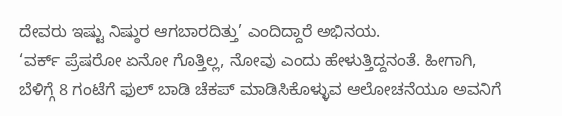ದೇವರು ಇಷ್ಟು ನಿಷ್ಠುರ ಆಗಬಾರದಿತ್ತು’ ಎಂದಿದ್ದಾರೆ ಅಭಿನಯ.
‘ವರ್ಕ್ ಪ್ರೆಷರೋ ಏನೋ ಗೊತ್ತಿಲ್ಲ, ನೋವು ಎಂದು ಹೇಳುತ್ತಿದ್ದನಂತೆ. ಹೀಗಾಗಿ, ಬೆಳಿಗ್ಗೆ 8 ಗಂಟೆಗೆ ಫುಲ್ ಬಾಡಿ ಚೆಕಪ್ ಮಾಡಿಸಿಕೊಳ್ಳುವ ಆಲೋಚನೆಯೂ ಅವನಿಗೆ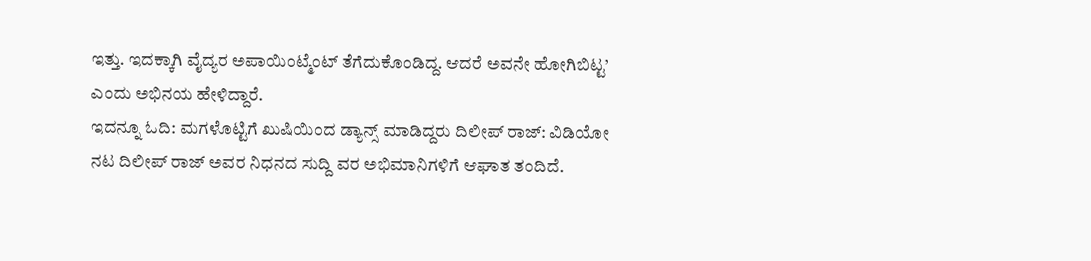ಇತ್ತು. ಇದಕ್ಕಾಗಿ ವೈದ್ಯರ ಅಪಾಯಿಂಟ್ಮೆಂಟ್ ತೆಗೆದುಕೊಂಡಿದ್ದ. ಆದರೆ ಅವನೇ ಹೋಗಿಬಿಟ್ಟ’ ಎಂದು ಅಭಿನಯ ಹೇಳಿದ್ದಾರೆ.
ಇದನ್ನೂ ಓದಿ: ಮಗಳೊಟ್ಟಿಗೆ ಖುಷಿಯಿಂದ ಡ್ಯಾನ್ಸ್ ಮಾಡಿದ್ದರು ದಿಲೀಪ್ ರಾಜ್: ವಿಡಿಯೋ
ನಟ ದಿಲೀಪ್ ರಾಜ್ ಅವರ ನಿಧನದ ಸುದ್ದಿ ವರ ಅಭಿಮಾನಿಗಳಿಗೆ ಆಘಾತ ತಂದಿದೆ.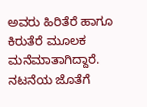ಅವರು ಹಿರಿತೆರೆ ಹಾಗೂ ಕಿರುತೆರೆ ಮೂಲಕ ಮನೆಮಾತಾಗಿದ್ದಾರೆ. ನಟನೆಯ ಜೊತೆಗೆ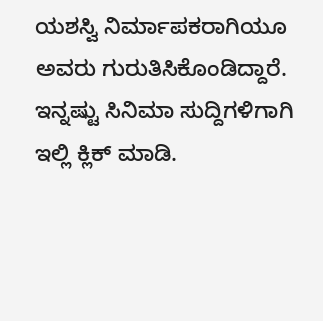ಯಶಸ್ವಿ ನಿರ್ಮಾಪಕರಾಗಿಯೂ ಅವರು ಗುರುತಿಸಿಕೊಂಡಿದ್ದಾರೆ.
ಇನ್ನಷ್ಟು ಸಿನಿಮಾ ಸುದ್ದಿಗಳಿಗಾಗಿ ಇಲ್ಲಿ ಕ್ಲಿಕ್ ಮಾಡಿ.